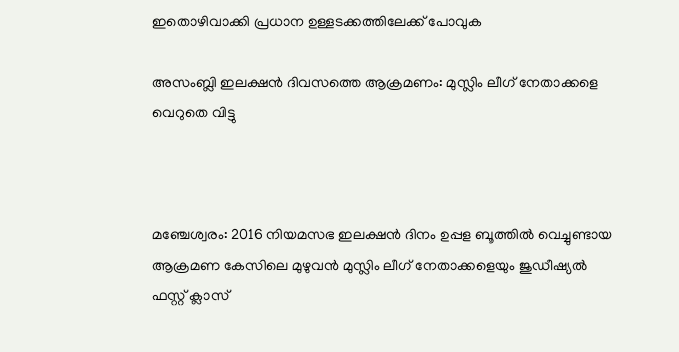ഇതൊഴിവാക്കി പ്രധാന ഉള്ളടക്കത്തിലേക്ക് പോവുക

അസംബ്ലി ഇലക്ഷന്‍ ദിവസത്തെ ആക്രമണം: മുസ്ലിം ലീഗ് നേതാക്കളെ വെറുതെ വിട്ടു



മഞ്ചേശ്വരം: 2016 നിയമസഭ ഇലക്ഷന്‍ ദിനം ഉപ്പള ബൂത്തില്‍ വെച്ചുണ്ടായ ആക്രമണ കേസിലെ മുഴുവന്‍ മുസ്ലിം ലീഗ് നേതാക്കളെയും ജുഡീഷ്യല്‍ ഫസ്റ്റ് ക്ലാസ്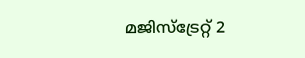മജിസ്ട്രേറ്റ് 2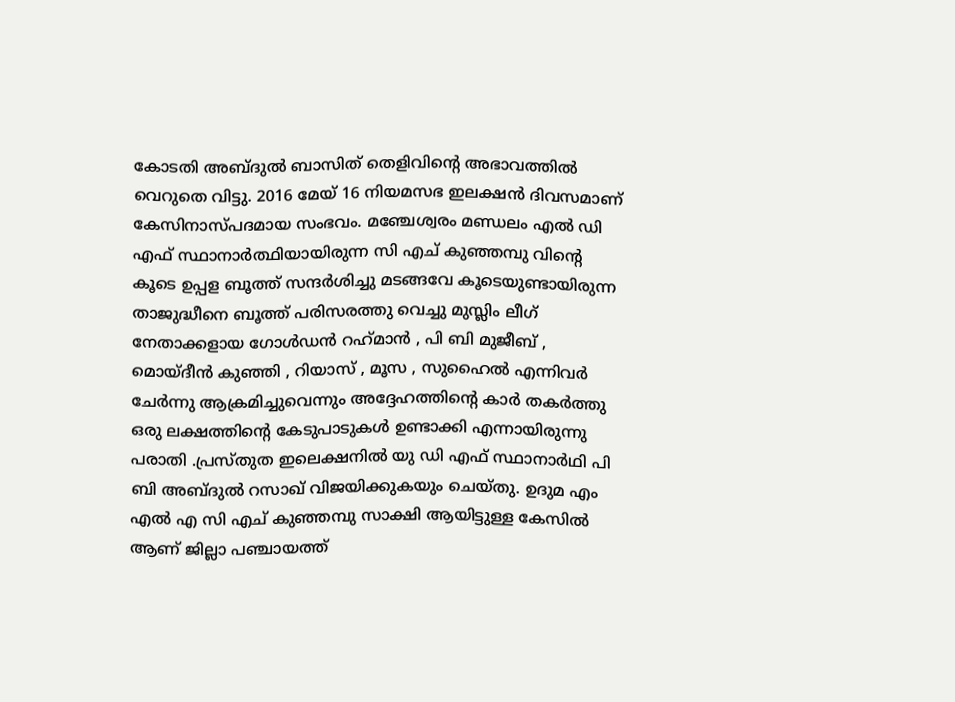കോടതി അബ്ദുല്‍ ബാസിത് തെളിവിന്റെ അഭാവത്തില്‍ വെറുതെ വിട്ടു. 2016 മേയ് 16 നിയമസഭ ഇലക്ഷന്‍ ദിവസമാണ് കേസിനാസ്പദമായ സംഭവം. മഞ്ചേശ്വരം മണ്ഡലം എല്‍ ഡി എഫ് സ്ഥാനാര്‍ത്ഥിയായിരുന്ന സി എച് കുഞ്ഞമ്പു വിന്റെ കൂടെ ഉപ്പള ബൂത്ത് സന്ദര്‍ശിച്ചു മടങ്ങവേ കൂടെയുണ്ടായിരുന്ന താജുദ്ധീനെ ബൂത്ത് പരിസരത്തു വെച്ചു മുസ്ലിം ലീഗ് നേതാക്കളായ ഗോള്‍ഡന്‍ റഹ്‌മാന്‍ , പി ബി മുജീബ് , മൊയ്ദീന്‍ കുഞ്ഞി , റിയാസ് , മൂസ , സുഹൈല്‍ എന്നിവര്‍ ചേര്‍ന്നു ആക്രമിച്ചുവെന്നും അദ്ദേഹത്തിന്റെ കാര്‍ തകര്‍ത്തു ഒരു ലക്ഷത്തിന്റെ കേടുപാടുകള്‍ ഉണ്ടാക്കി എന്നായിരുന്നു പരാതി .പ്രസ്തുത ഇലെക്ഷനില്‍ യു ഡി എഫ് സ്ഥാനാര്‍ഥി പി ബി അബ്ദുല്‍ റസാഖ് വിജയിക്കുകയും ചെയ്തു. ഉദുമ എം എല്‍ എ സി എച് കുഞ്ഞമ്പു സാക്ഷി ആയിട്ടുള്ള കേസില്‍ ആണ് ജില്ലാ പഞ്ചായത്ത്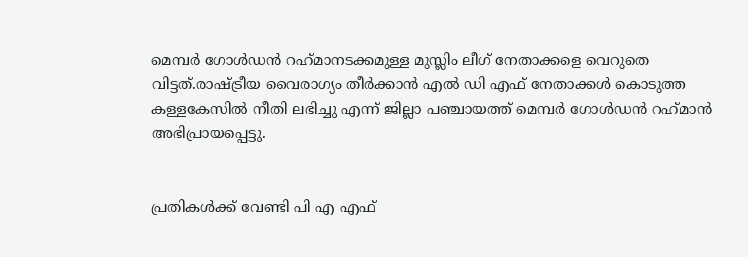മെമ്പര്‍ ഗോള്‍ഡന്‍ റഹ്‌മാനടക്കമുള്ള മുസ്ലിം ലീഗ് നേതാക്കളെ വെറുതെ വിട്ടത്.രാഷ്ട്രീയ വൈരാഗ്യം തീര്‍ക്കാന്‍ എല്‍ ഡി എഫ് നേതാക്കള്‍ കൊടുത്ത കള്ളകേസില്‍ നീതി ലഭിച്ചു എന്ന് ജില്ലാ പഞ്ചായത്ത് മെമ്പര്‍ ഗോള്‍ഡന്‍ റഹ്‌മാന്‍ അഭിപ്രായപ്പെട്ടു.


പ്രതികള്‍ക്ക് വേണ്ടി പി എ എഫ്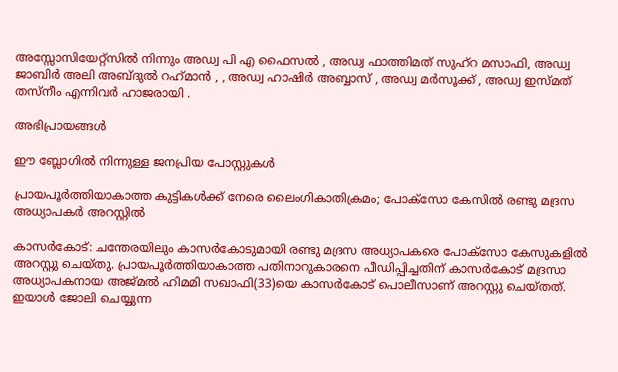അസ്സോസിയേറ്റ്‌സില്‍ നിന്നും അഡ്വ പി എ ഫൈസല്‍ , അഡ്വ ഫാത്തിമത് സുഹ്‌റ മസാഫി, അഡ്വ ജാബിര്‍ അലി അബ്ദുല്‍ റഹ്‌മാന്‍ , , അഡ്വ ഹാഷിര്‍ അബ്ബാസ് , അഡ്വ മര്‍സൂക്ക് , അഡ്വ ഇസ്മത് തസ്‌നീം എന്നിവര്‍ ഹാജരായി .

അഭിപ്രായങ്ങള്‍

ഈ ബ്ലോഗിൽ നിന്നുള്ള ജനപ്രിയ പോസ്റ്റുകള്‍‌

പ്രായപൂർത്തിയാകാത്ത കുട്ടികൾക്ക് നേരെ ലൈംഗികാതിക്രമം; പോക്‌സോ കേസില്‍ രണ്ടു മദ്രസ അധ്യാപകര്‍ അറസ്റ്റില്‍

കാസര്‍കോട്‌: ചന്തേരയിലും കാസര്‍കോടുമായി രണ്ടു മദ്രസ അധ്യാപകരെ പോക്‌സോ കേസുകളില്‍ അറസ്റ്റു ചെയ്‌തു. പ്രായപൂർത്തിയാകാത്ത പതിനാറുകാരനെ പീഡിപ്പിച്ചതിന് കാസർകോട് മദ്രസാ അധ്യാപകനായ അജ്‌മല്‍ ഹിമമി സഖാഫി(33)യെ കാസര്‍കോട്‌ പൊലീസാണ് അറസ്റ്റു ചെയ്‌തത്. ഇയാള്‍ ജോലി ചെയ്യുന്ന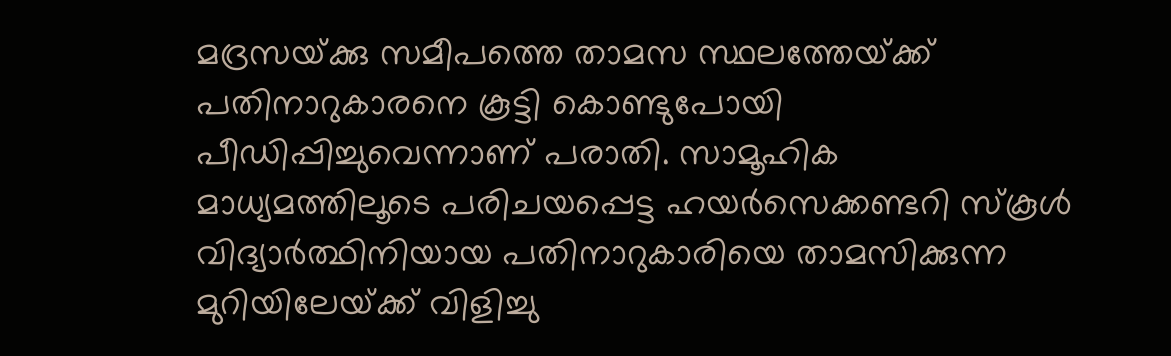മദ്രസയ്‌ക്കു സമീപത്തെ താമസ സ്ഥലത്തേയ്‌ക്ക്‌ പതിനാറുകാരനെ കൂട്ടി കൊണ്ടുപോയി പീഡിപ്പിച്ചുവെന്നാണ് പരാതി. സാമൂഹിക മാധ്യമത്തിലൂടെ പരിചയപ്പെട്ട ഹയര്‍സെക്കണ്ടറി സ്‌കൂള്‍ വിദ്യാര്‍ത്ഥിനിയായ പതിനാറുകാരിയെ താമസിക്കുന്ന മുറിയിലേയ്‌ക്ക്‌ വിളിച്ചു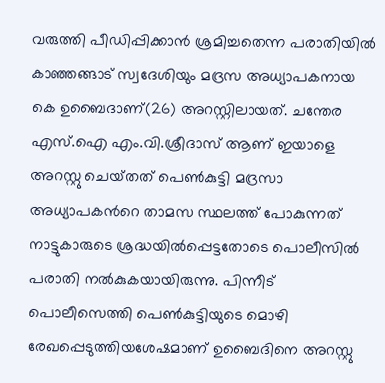വരുത്തി പീഡിപ്പിക്കാന്‍ ശ്രമിച്ചതെന്ന പരാതിയിൽ കാഞ്ഞങ്ങാട്‌ സ്വദേശിയും മദ്രസ അധ്യാപകനായ കെ ഉബൈദാണ്(26) അറസ്റ്റിലായത്. ചന്തേര എസ്‌.ഐ എം.വി.ശ്രീദാസ്‌ ആണ്‌ ഇയാളെ അറസ്റ്റു ചെയ്‌തത്‌ പെൺകുട്ടി മദ്രസാ അധ്യാപകന്‍റെ താമസ സ്ഥലത്ത് പോകുന്നത് നാട്ടുകാരുടെ ശ്രദ്ധയില്‍പ്പെട്ടതോടെ പൊലീസില്‍ പരാതി നല്‍കുകയായിരുന്നു. പിന്നീട്‌ പൊലീസെത്തി പെണ്‍കുട്ടിയുടെ മൊഴി രേഖപ്പെടുത്തിയശേഷമാണ്‌ ഉബൈദിനെ അറസ്റ്റു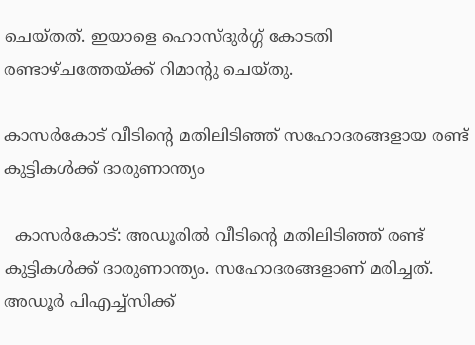ചെയ്‌തത്‌. ഇയാളെ ഹൊസ്‌ദുര്‍ഗ്ഗ്‌ കോടതി രണ്ടാഴ്‌ചത്തേയ്‌ക്ക്‌ റിമാന്റു ചെയ്‌തു.

കാസര്‍കോട് വീടിന്റെ മതിലിടിഞ്ഞ് സഹോദരങ്ങളായ രണ്ട് കുട്ടികള്‍ക്ക് ദാരുണാന്ത്യം

  കാസര്‍കോട്: അഡൂരില്‍ വീടിന്റെ മതിലിടിഞ്ഞ് രണ്ട് കുട്ടികള്‍ക്ക് ദാരുണാന്ത്യം. സഹോദരങ്ങളാണ് മരിച്ചത്. അഡൂര്‍ പിഎച്ച്‌സിക്ക്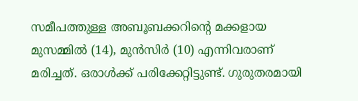സമീപത്തുള്ള അബൂബക്കറിന്റെ മക്കളായ മുസമ്മില്‍ (14), മുന്‍സിര്‍ (10) എന്നിവരാണ് മരിച്ചത്. ഒരാള്‍ക്ക് പരിക്കേറ്റിട്ടുണ്ട്. ഗുരുതരമായി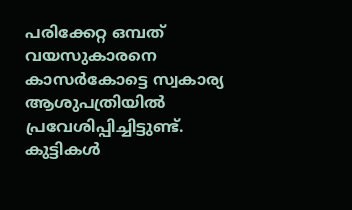പരിക്കേറ്റ ഒമ്പത് വയസുകാരനെ കാസര്‍കോട്ടെ സ്വകാര്യ ആശുപത്രിയില്‍ പ്രവേശിപ്പിച്ചിട്ടുണ്ട്. കുട്ടികൾ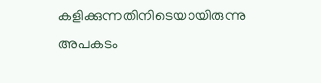കളിക്കുന്നതിനിടെയായിരുന്നു അപകടം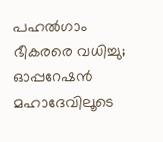പഹൽഗാം ഭീകരരെ വധിച്ചു; ഓപ്പറേഷൻ മഹാദേവിലൂടെ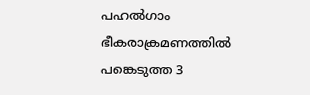പഹൽഗാം ഭീകരാക്രമണത്തിൽ പങ്കെടുത്ത 3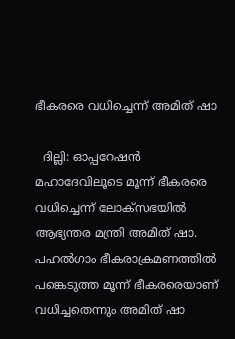ഭീകരരെ വധിച്ചെന്ന് അമിത് ഷാ

  ദില്ലി: ഓപ്പറേഷൻ മഹാദേവിലൂടെ മൂന്ന് ഭീകരരെ വധിച്ചെന്ന് ലോക്സഭയിൽ ആഭ്യന്തര മന്ത്രി അമിത് ഷാ. പഹൽഗാം ഭീകരാക്രമണത്തിൽ പങ്കെടുത്ത മൂന്ന് ഭീകരരെയാണ് വധിച്ചതെന്നും അമിത് ഷാ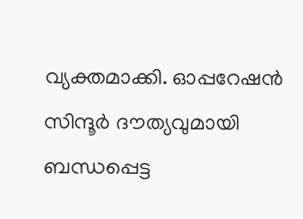വ്യക്തമാക്കി. ഓപ്പറേഷൻ സിന്ദൂര്‍ ദൗത്യവുമായി ബന്ധപ്പെട്ട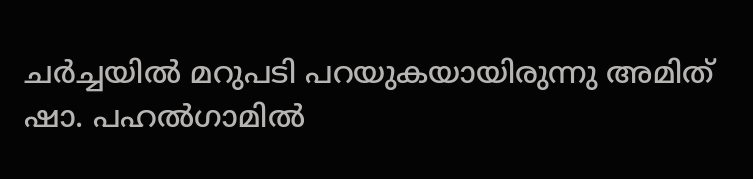ചര്‍ച്ചയിൽ മറുപടി പറയുകയായിരുന്നു അമിത് ഷാ. പഹൽഗാമിൽ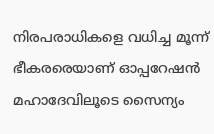നിരപരാധികളെ വധിച്ച മൂന്ന് ഭീകരരെയാണ് ഓപ്പറേഷൻ മഹാദേവിലൂടെ സൈന്യം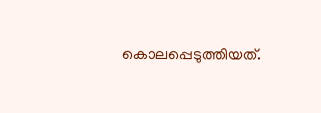കൊലപ്പെടുത്തിയത്.